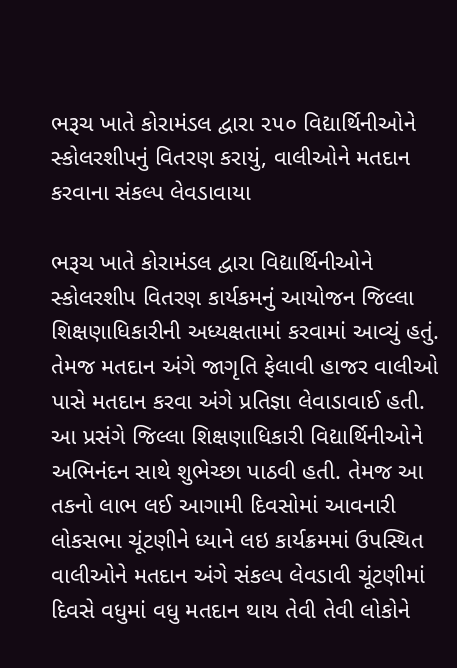ભરૂચ ખાતે કોરામંડલ દ્વારા ૨૫૦ વિદ્યાર્થિનીઓને સ્કોલરશીપનું વિતરણ કરાયું, વાલીઓને મતદાન કરવાના સંકલ્પ લેવડાવાયા

ભરૂચ ખાતે કોરામંડલ દ્વારા વિદ્યાર્થિનીઓને સ્કોલરશીપ વિતરણ કાર્યકમનું આયોજન જિલ્લા શિક્ષણાધિકારીની અધ્યક્ષતામાં કરવામાં આવ્યું હતું. તેમજ મતદાન અંગે જાગૃતિ ફેલાવી હાજર વાલીઓ પાસે મતદાન કરવા અંગે પ્રતિજ્ઞા લેવાડાવાઈ હતી.
આ પ્રસંગે જિલ્લા શિક્ષણાધિકારી વિદ્યાર્થિનીઓને અભિનંદન સાથે શુભેચ્છા પાઠવી હતી. તેમજ આ તકનો લાભ લઈ આગામી દિવસોમાં આવનારી લોકસભા ચૂંટણીને ધ્યાને લઇ કાર્યક્રમમાં ઉપસ્થિત વાલીઓને મતદાન અંગે સંકલ્પ લેવડાવી ચૂંટણીમાં દિવસે વધુમાં વધુ મતદાન થાય તેવી તેવી લોકોને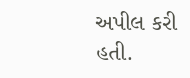અપીલ કરી હતી.